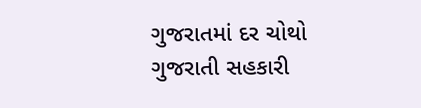ગુજરાતમાં દર ચોથો ગુજરાતી સહકારી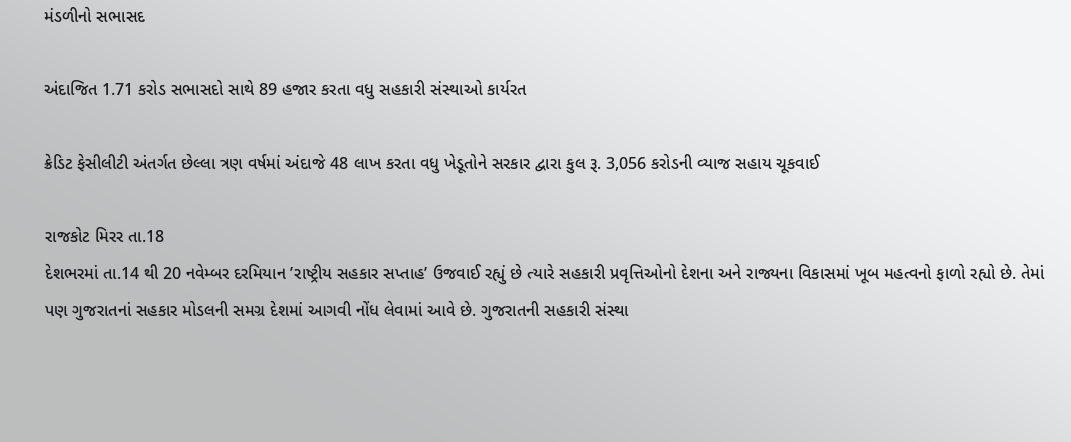મંડળીનો સભાસદ

અંદાજિત 1.71 કરોડ સભાસદો સાથે 89 હજાર કરતા વધુ સહકારી સંસ્થાઓ કાર્યરત

ક્રેડિટ ફેસીલીટી અંતર્ગત છેલ્લા ત્રણ વર્ષમાં અંદાજે 48 લાખ કરતા વધુ ખેડૂતોને સરકાર દ્વારા કુલ રૂ. 3,056 કરોડની વ્યાજ સહાય ચૂકવાઈ

રાજકોટ મિરર તા.18
દેશભરમાં તા.14 થી 20 નવેમ્બર દરમિયાન ’રાષ્ટ્રીય સહકાર સપ્તાહ’ ઉજવાઈ રહ્યું છે ત્યારે સહકારી પ્રવૃત્તિઓનો દેશના અને રાજ્યના વિકાસમાં ખૂબ મહત્વનો ફાળો રહ્યો છે. તેમાં પણ ગુજરાતનાં સહકાર મોડલની સમગ્ર દેશમાં આગવી નોંધ લેવામાં આવે છે. ગુજરાતની સહકારી સંસ્થા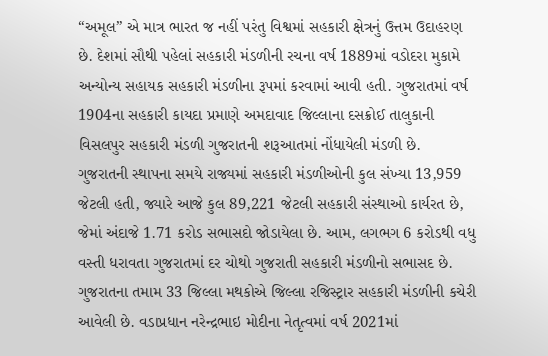“અમૂલ” એ માત્ર ભારત જ નહીં પરંતુ વિશ્વમાં સહકારી ક્ષેત્રનું ઉત્તમ ઉદાહરણ છે. દેશમાં સૌથી પહેલાં સહકારી મંડળીની રચના વર્ષ 1889માં વડોદરા મુકામે અન્યોન્ય સહાયક સહકારી મંડળીના રૂપમાં કરવામાં આવી હતી. ગુજરાતમાં વર્ષ 1904ના સહકારી કાયદા પ્રમાણે અમદાવાદ જિલ્લાના દસક્રોઈ તાલુકાની વિસલપુર સહકારી મંડળી ગુજરાતની શરૂઆતમાં નોંધાયેલી મંડળી છે.
ગુજરાતની સ્થાપના સમયે રાજ્યમાં સહકારી મંડળીઓની કુલ સંખ્યા 13,959 જેટલી હતી, જ્યારે આજે કુલ 89,221 જેટલી સહકારી સંસ્થાઓ કાર્યરત છે, જેમાં અંદાજે 1.71 કરોડ સભાસદો જોડાયેલા છે. આમ, લગભગ 6 કરોડથી વધુ વસ્તી ધરાવતા ગુજરાતમાં દર ચોથો ગુજરાતી સહકારી મંડળીનો સભાસદ છે. ગુજરાતના તમામ 33 જિલ્લા મથકોએ જિલ્લા રજિસ્ટ્રાર સહકારી મંડળીની કચેરી આવેલી છે. વડાપ્રધાન નરેન્દ્રભાઇ મોદીના નેતૃત્વમાં વર્ષ 2021માં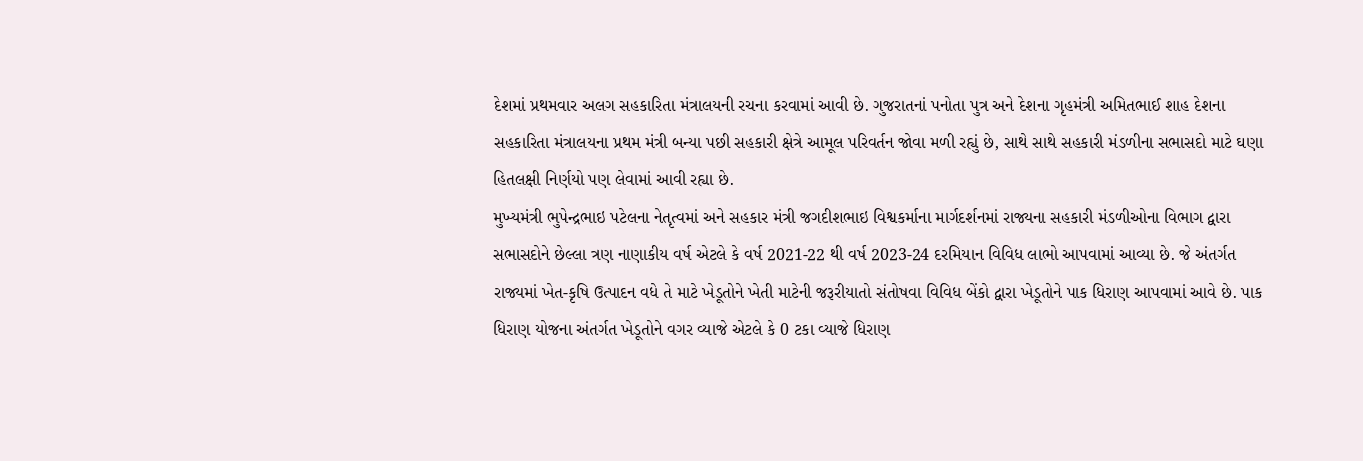દેશમાં પ્રથમવાર અલગ સહકારિતા મંત્રાલયની રચના કરવામાં આવી છે. ગુજરાતનાં પનોતા પુત્ર અને દેશના ગૃહમંત્રી અમિતભાઈ શાહ દેશના સહકારિતા મંત્રાલયના પ્રથમ મંત્રી બન્યા પછી સહકારી ક્ષેત્રે આમૂલ પરિવર્તન જોવા મળી રહ્યું છે, સાથે સાથે સહકારી મંડળીના સભાસદો માટે ઘણા હિતલક્ષી નિર્ણયો પણ લેવામાં આવી રહ્યા છે.
મુખ્યમંત્રી ભુપેન્દ્રભાઇ પટેલના નેતૃત્વમાં અને સહકાર મંત્રી જગદીશભાઇ વિશ્વકર્માના માર્ગદર્શનમાં રાજ્યના સહકારી મંડળીઓના વિભાગ દ્વારા સભાસદોને છેલ્લા ત્રણ નાણાકીય વર્ષ એટલે કે વર્ષ 2021-22 થી વર્ષ 2023-24 દરમિયાન વિવિધ લાભો આપવામાં આવ્યા છે. જે અંતર્ગત રાજ્યમાં ખેત-કૃષિ ઉત્પાદન વધે તે માટે ખેડૂતોને ખેતી માટેની જરૂરીયાતો સંતોષવા વિવિધ બેંકો દ્વારા ખેડૂતોને પાક ધિરાણ આપવામાં આવે છે. પાક ધિરાણ યોજના અંતર્ગત ખેડૂતોને વગર વ્યાજે એટલે કે 0 ટકા વ્યાજે ધિરાણ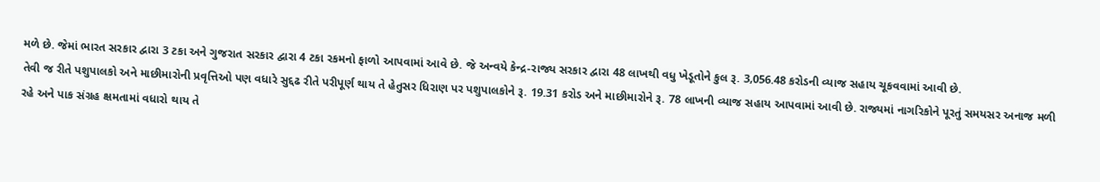મળે છે. જેમાં ભારત સરકાર દ્વારા 3 ટકા અને ગુજરાત સરકાર દ્વારા 4 ટકા રકમનો ફાળો આપવામાં આવે છે. જે અન્વયે કેન્દ્ર-રાજ્ય સરકાર દ્વારા 48 લાખથી વધુ ખેડૂતોને કુલ રૂ. 3,056.48 કરોડની વ્યાજ સહાય ચૂકવવામાં આવી છે.
તેવી જ રીતે પશુપાલકો અને માછીમારોની પ્રવૃત્તિઓ પણ વધારે સુદ્દઢ રીતે પરીપૂર્ણ થાય તે હેતુસર ધિરાણ પર પશુપાલકોને રૂ. 19.31 કરોડ અને માછીમારોને રૂ. 78 લાખની વ્યાજ સહાય આપવામાં આવી છે. રાજ્યમાં નાગરિકોને પૂરતું સમયસર અનાજ મળી રહે અને પાક સંગ્રહ ક્ષમતામાં વધારો થાય તે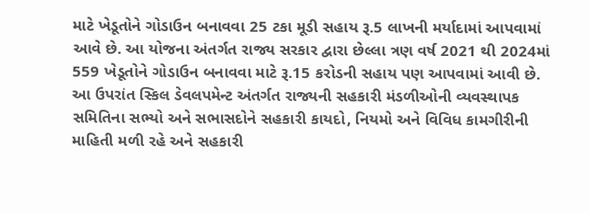માટે ખેડૂતોને ગોડાઉન બનાવવા 25 ટકા મૂડી સહાય રૂ.5 લાખની મર્યાદામાં આપવામાં આવે છે. આ યોજના અંતર્ગત રાજ્ય સરકાર દ્વારા છેલ્લા ત્રણ વર્ષ 2021 થી 2024માં 559 ખેડૂતોને ગોડાઉન બનાવવા માટે રૂ.15 કરોડની સહાય પણ આપવામાં આવી છે.
આ ઉપરાંત સ્કિલ ડેવલપમેન્ટ અંતર્ગત રાજ્યની સહકારી મંડળીઓની વ્યવસ્થાપક સમિતિના સભ્યો અને સભાસદોને સહકારી કાયદો, નિયમો અને વિવિધ કામગીરીની માહિતી મળી રહે અને સહકારી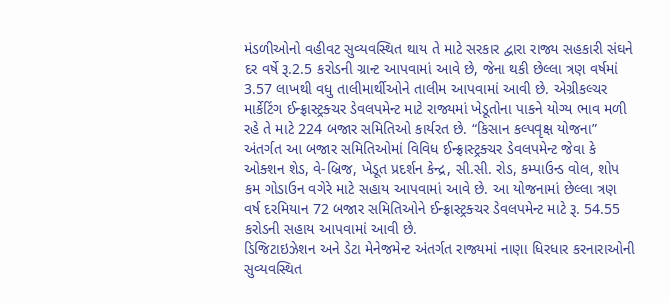મંડળીઓનો વહીવટ સુવ્યવસ્થિત થાય તે માટે સરકાર દ્વારા રાજ્ય સહકારી સંઘને દર વર્ષે રૂ.2.5 કરોડની ગ્રાન્ટ આપવામાં આવે છે, જેના થકી છેલ્લા ત્રણ વર્ષમાં 3.57 લાખથી વધુ તાલીમાર્થીઓને તાલીમ આપવામાં આવી છે. એગ્રીકલ્ચર માર્કેટિંગ ઈન્ફ્રાસ્ટ્રક્ચર ડેવલપમેન્ટ માટે રાજ્યમાં ખેડૂતોના પાકને યોગ્ય ભાવ મળી રહે તે માટે 224 બજાર સમિતિઓ કાર્યરત છે. “કિસાન કલ્પવૃક્ષ યોજના” અંતર્ગત આ બજાર સમિતિઓમાં વિવિધ ઈન્ફ્રાસ્ટ્રક્ચર ડેવલપમેન્ટ જેવા કે ઓક્શન શેડ, વે-બ્રિજ, ખેડૂત પ્રદર્શન કેન્દ્ર, સી.સી. રોડ, કમ્પાઉન્ડ વોલ, શોપ કમ ગોડાઉન વગેરે માટે સહાય આપવામાં આવે છે. આ યોજનામાં છેલ્લા ત્રણ વર્ષ દરમિયાન 72 બજાર સમિતિઓને ઈન્ફ્રાસ્ટ્રક્ચર ડેવલપમેન્ટ માટે રૂ. 54.55 કરોડની સહાય આપવામાં આવી છે.
ડિજિટાઇઝેશન અને ડેટા મેનેજમેન્ટ અંતર્ગત રાજ્યમાં નાણા ધિરધાર કરનારાઓની સુવ્યવસ્થિત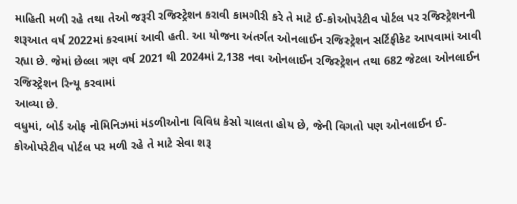માહિતી મળી રહે તથા તેઓ જરૂરી રજિસ્ટ્રેશન કરાવી કામગીરી કરે તે માટે ઈ-કોઓપરેટીવ પોર્ટલ પર રજિસ્ટ્રેશનની શરૂઆત વર્ષ 2022માં કરવામાં આવી હતી. આ યોજના અંતર્ગત ઓનલાઈન રજિસ્ટ્રેશન સર્ટિફીકેટ આપવામાં આવી રહ્યા છે. જેમાં છેલ્લા ત્રણ વર્ષ 2021 થી 2024માં 2,138 નવા ઓનલાઈન રજિસ્ટ્રેશન તથા 682 જેટલા ઓનલાઈન રજિસ્ટ્રેશન રિન્યૂ કરવામાં
આવ્યા છે.
વધુમાં, બોર્ડ ઓફ નોમિનિઝમાં મંડળીઓના વિવિધ કેસો ચાલતા હોય છે, જેની વિગતો પણ ઓનલાઈન ઈ-કોઓપરેટીવ પોર્ટલ પર મળી રહે તે માટે સેવા શરૂ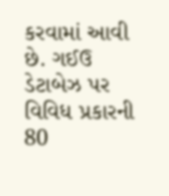કરવામાં આવી છે. ગઈઉ ડેટાબેઝ પર વિવિધ પ્રકારની 80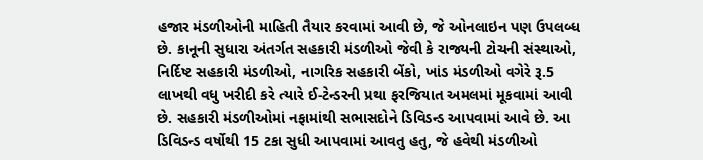હજાર મંડળીઓની માહિતી તૈયાર કરવામાં આવી છે, જે ઓનલાઇન પણ ઉપલબ્ધ છે. કાનૂની સુધારા અંતર્ગત સહકારી મંડળીઓ જેવી કે રાજ્યની ટોચની સંસ્થાઓ, નિર્દિષ્ટ સહકારી મંડળીઓ, નાગરિક સહકારી બેંકો, ખાંડ મંડળીઓ વગેરે રૂ.5 લાખથી વધુ ખરીદી કરે ત્યારે ઈ-ટેન્ડરની પ્રથા ફરજિયાત અમલમાં મૂકવામાં આવી છે. સહકારી મંડળીઓમાં નફામાંથી સભાસદોને ડિવિડન્ડ આપવામાં આવે છે. આ ડિવિડન્ડ વર્ષોથી 15 ટકા સુધી આપવામાં આવતુ હતુ, જે હવેથી મંડળીઓ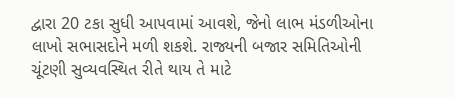દ્વારા 20 ટકા સુધી આપવામાં આવશે, જેનો લાભ મંડળીઓના લાખો સભાસદોને મળી શકશે. રાજ્યની બજાર સમિતિઓની ચૂંટણી સુવ્યવસ્થિત રીતે થાય તે માટે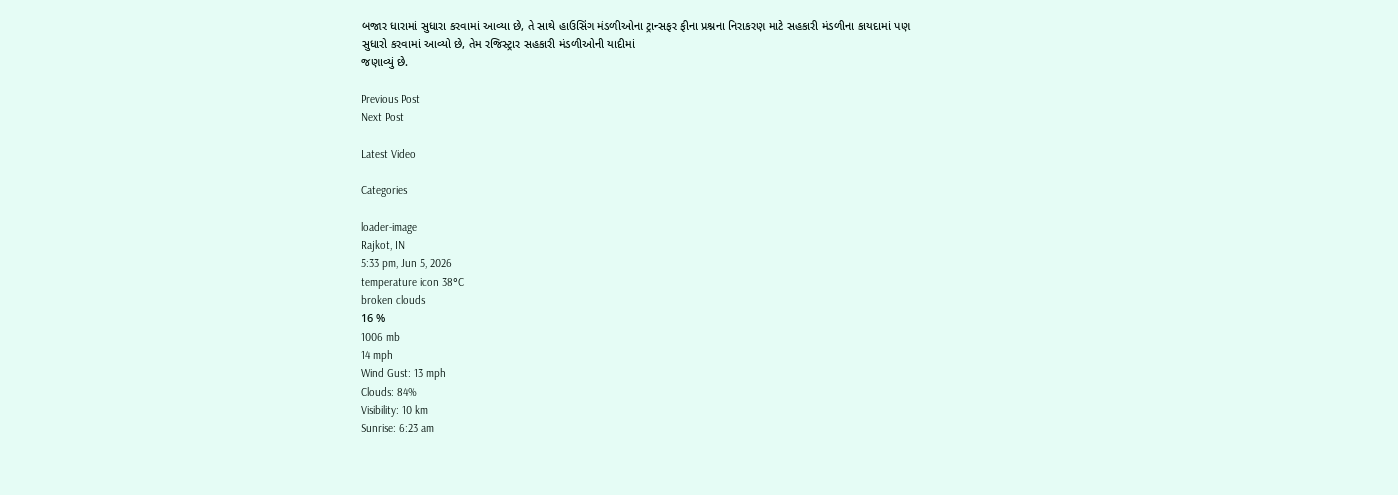બજાર ધારામાં સુધારા કરવામાં આવ્યા છે, તે સાથે હાઉસિંગ મંડળીઓના ટ્રાન્સફર ફીના પ્રશ્નના નિરાકરણ માટે સહકારી મંડળીના કાયદામાં પણ સુધારો કરવામાં આવ્યો છે, તેમ રજિસ્ટ્રાર સહકારી મંડળીઓની યાદીમાં
જણાવ્યું છે.

Previous Post
Next Post

Latest Video

Categories

loader-image
Rajkot, IN
5:33 pm, Jun 5, 2026
temperature icon 38°C
broken clouds
16 %
1006 mb
14 mph
Wind Gust: 13 mph
Clouds: 84%
Visibility: 10 km
Sunrise: 6:23 am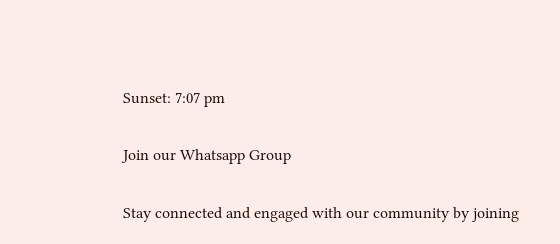Sunset: 7:07 pm

Join our Whatsapp Group

Stay connected and engaged with our community by joining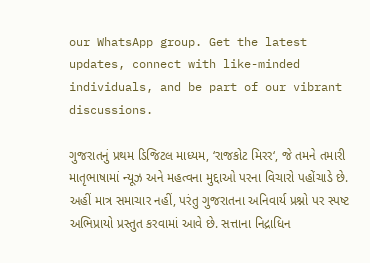our WhatsApp group. Get the latest updates, connect with like-minded individuals, and be part of our vibrant discussions.

ગુજરાતનું પ્રથમ ડિજિટલ માધ્યમ, ‘રાજકોટ મિરર‘, જે તમને તમારી માતૃભાષામાં ન્યૂઝ અને મહત્વના મુદ્દાઓ પરના વિચારો પહોંચાડે છે. અહીં માત્ર સમાચાર નહીં, પરંતુ ગુજરાતના અનિવાર્ય પ્રશ્નો પર સ્પષ્ટ અભિપ્રાયો પ્રસ્તુત કરવામાં આવે છે. સત્તાના નિદ્રાધિન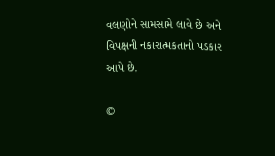વલણોને સામસામે લાવે છે અને વિપક્ષની નકારાત્મકતાનો પડકાર આપે છે.

©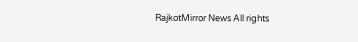RajkotMirror News All rights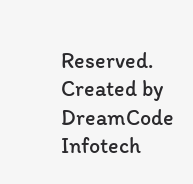Reserved. Created by DreamCode Infotech